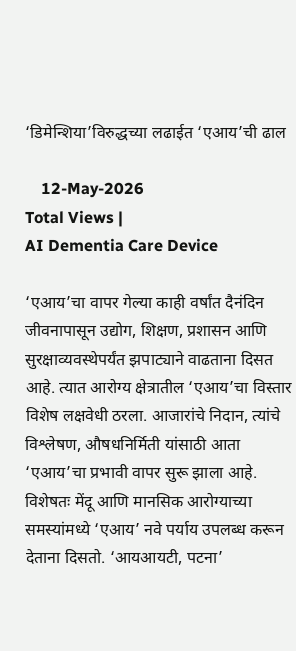‘डिमेन्शिया’विरुद्धच्या लढाईत ‘एआय’ची ढाल

    12-May-2026
Total Views |
AI Dementia Care Device

‘एआय’चा वापर गेल्या काही वर्षांत दैनंदिन जीवनापासून उद्योग, शिक्षण, प्रशासन आणि सुरक्षाव्यवस्थेपर्यंत झपाट्याने वाढताना दिसत आहे. त्यात आरोग्य क्षेत्रातील ‘एआय’चा विस्तार विशेष लक्षवेधी ठरला. आजारांचे निदान, त्यांचे विश्लेषण, औषधनिर्मिती यांसाठी आता ‘एआय’चा प्रभावी वापर सुरू झाला आहे. विशेषतः मेंदू आणि मानसिक आरोग्याच्या समस्यांमध्ये ‘एआय’ नवे पर्याय उपलब्ध करून देताना दिसतो. ‘आयआयटी, पटना’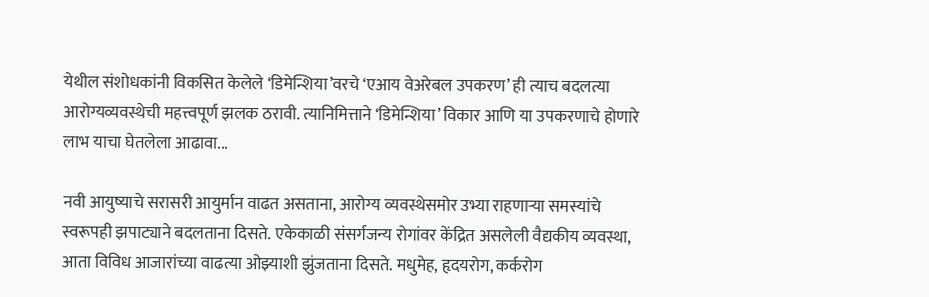येथील संशोधकांनी विकसित केलेले ‘डिमेन्शिया’वरचे ‘एआय वेअरेबल उपकरण’ ही त्याच बदलत्या आरोग्यव्यवस्थेची महत्त्वपूर्ण झलक ठरावी. त्यानिमित्ताने ‘डिमेन्शिया’ विकार आणि या उपकरणाचे होणारे लाभ याचा घेतलेला आढावा...

नवी आयुष्याचे सरासरी आयुर्मान वाढत असताना, आरोग्य व्यवस्थेसमोर उभ्या राहणार्‍या समस्यांचे स्वरूपही झपाट्याने बदलताना दिसते. एकेकाळी संसर्गजन्य रोगांवर केंद्रित असलेली वैद्यकीय व्यवस्था, आता विविध आजारांच्या वाढत्या ओझ्याशी झुंजताना दिसते. मधुमेह, हृदयरोग, कर्करोग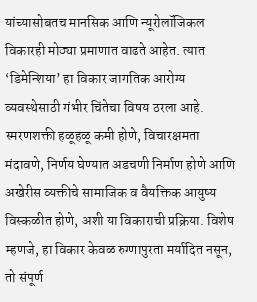यांच्यासोबतच मानसिक आणि न्यूरोलॉजिकल विकारही मोठ्या प्रमाणात वाढते आहेत. त्यात ‘डिमेन्शिया’ हा विकार जागतिक आरोग्य व्यवस्थेसाठी गंभीर चिंतेचा विषय ठरला आहे. स्मरणशक्ती हळूहळू कमी होणे, विचारक्षमता मंदावणे, निर्णय घेण्यात अडचणी निर्माण होणे आणि अखेरीस व्यक्तीचे सामाजिक व वैयक्तिक आयुष्य विस्कळीत होणे, अशी या विकाराची प्रक्रिया. विशेष म्हणजे, हा विकार केवळ रुग्णापुरता मर्यादित नसून, तो संपूर्ण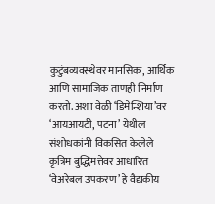कुटुंबव्यवस्थेवर मानसिक, आर्थिक आणि सामाजिक ताणही निर्माण करतो. अशा वेळी ‘डिमेन्शिया’वर ‘आयआयटी, पटना’ येथील संशोधकांनी विकसित केलेले कृत्रिम बुद्धिमत्तेवर आधारित ‘वेअरेबल उपकरण’ हे वैद्यकीय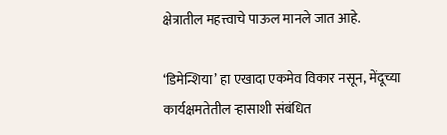क्षेत्रातील महत्त्वाचे पाऊल मानले जात आहे.

‘डिमेन्शिया’ हा एखादा एकमेव विकार नसून, मेंदूच्या कार्यक्षमतेतील र्‍हासाशी संबंधित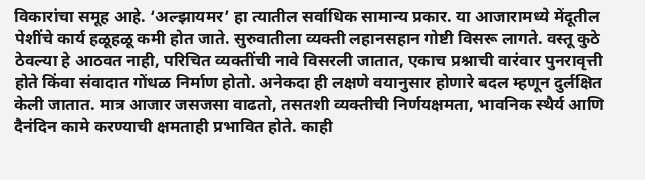विकारांचा समूह आहे. ‘अल्झायमर’ हा त्यातील सर्वाधिक सामान्य प्रकार. या आजारामध्ये मेंदूतील पेशींचे कार्य हळूहळू कमी होत जाते. सुरुवातीला व्यक्ती लहानसहान गोष्टी विसरू लागते. वस्तू कुठे ठेवल्या हे आठवत नाही, परिचित व्यक्तींची नावे विसरली जातात, एकाच प्रश्नाची वारंवार पुनरावृत्ती होते किंवा संवादात गोंधळ निर्माण होतो. अनेकदा ही लक्षणे वयानुसार होणारे बदल म्हणून दुर्लक्षित केली जातात. मात्र आजार जसजसा वाढतो, तसतशी व्यक्तीची निर्णयक्षमता, भावनिक स्थैर्य आणि दैनंदिन कामे करण्याची क्षमताही प्रभावित होते. काही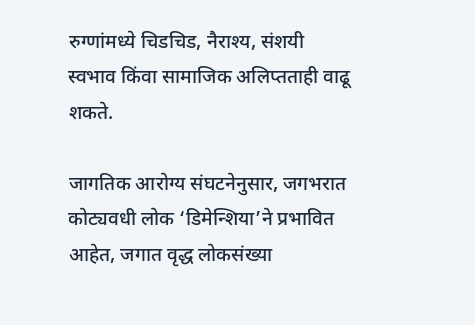रुग्णांमध्ये चिडचिड, नैराश्य, संशयी स्वभाव किंवा सामाजिक अलिप्तताही वाढू शकते.

जागतिक आरोग्य संघटनेनुसार, जगभरात कोट्यवधी लोक ‘डिमेन्शिया’ने प्रभावित आहेत, जगात वृद्ध लोकसंख्या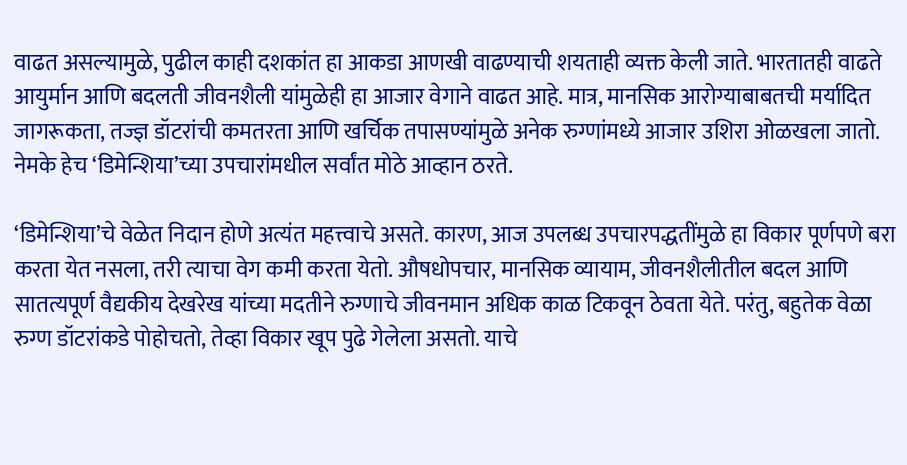वाढत असल्यामुळे, पुढील काही दशकांत हा आकडा आणखी वाढण्याची शयताही व्यक्त केली जाते. भारतातही वाढते आयुर्मान आणि बदलती जीवनशैली यांमुळेही हा आजार वेगाने वाढत आहे. मात्र, मानसिक आरोग्याबाबतची मर्यादित जागरूकता, तज्ज्ञ डॉटरांची कमतरता आणि खर्चिक तपासण्यांमुळे अनेक रुग्णांमध्ये आजार उशिरा ओळखला जातो. नेमके हेच ‘डिमेन्शिया’च्या उपचारांमधील सर्वांत मोठे आव्हान ठरते.

‘डिमेन्शिया’चे वेळेत निदान होणे अत्यंत महत्त्वाचे असते. कारण, आज उपलब्ध उपचारपद्धतींमुळे हा विकार पूर्णपणे बरा करता येत नसला, तरी त्याचा वेग कमी करता येतो. औषधोपचार, मानसिक व्यायाम, जीवनशैलीतील बदल आणि सातत्यपूर्ण वैद्यकीय देखरेख यांच्या मदतीने रुग्णाचे जीवनमान अधिक काळ टिकवून ठेवता येते. परंतु, बहुतेक वेळा रुग्ण डॉटरांकडे पोहोचतो, तेव्हा विकार खूप पुढे गेलेला असतो. याचे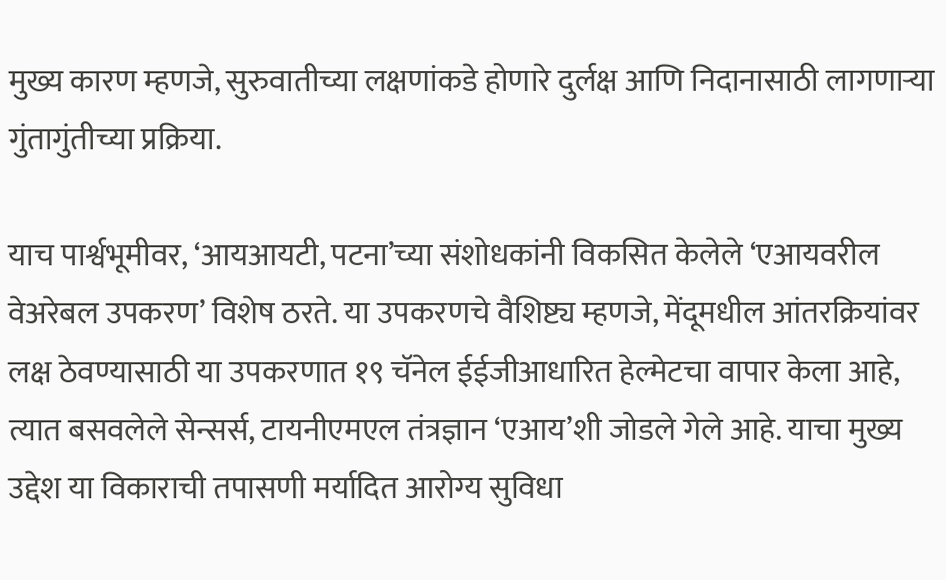मुख्य कारण म्हणजे, सुरुवातीच्या लक्षणांकडे होणारे दुर्लक्ष आणि निदानासाठी लागणार्‍या गुंतागुंतीच्या प्रक्रिया.

याच पार्श्वभूमीवर, ‘आयआयटी, पटना’च्या संशोधकांनी विकसित केलेले ‘एआयवरील वेअरेबल उपकरण’ विशेष ठरते. या उपकरणचे वैशिष्ट्य म्हणजे, मेंदूमधील आंतरक्रियांवर लक्ष ठेवण्यासाठी या उपकरणात १९ चॅनेल ईईजीआधारित हेल्मेटचा वापार केला आहे, त्यात बसवलेले सेन्सर्स, टायनीएमएल तंत्रज्ञान ‘एआय’शी जोडले गेले आहे. याचा मुख्य उद्देश या विकाराची तपासणी मर्यादित आरोग्य सुविधा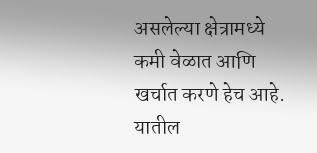असलेल्या क्षेत्रामध्ये कमी वेळात आणि खर्चात करणे हेच आहे. यातील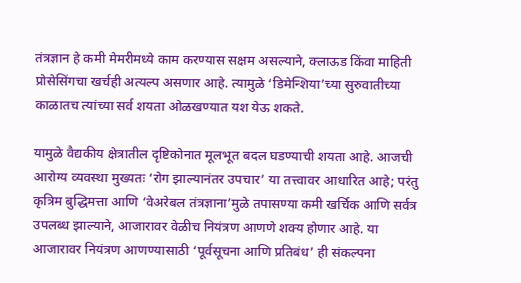तंत्रज्ञान हे कमी मेमरीमध्ये काम करण्यास सक्षम असल्याने, क्लाऊड किंवा माहिती प्रोसेसिंगचा खर्चही अत्यल्प असणार आहे. त्यामुळे ‘डिमेन्शिया’च्या सुरुवातीच्या काळातच त्यांच्या सर्व शयता ओळखण्यात यश येऊ शकते.

यामुळे वैद्यकीय क्षेत्रातील दृष्टिकोनात मूलभूत बदल घडण्याची शयता आहे. आजची आरोग्य व्यवस्था मुख्यतः ‘रोग झाल्यानंतर उपचार’ या तत्त्वावर आधारित आहे; परंतु कृत्रिम बुद्धिमत्ता आणि ‘वेअरेबल तंत्रज्ञाना’मुळे तपासण्या कमी खर्चिक आणि सर्वत्र उपलब्ध झाल्याने, आजारावर वेळीच नियंत्रण आणणे शक्य होणार आहे. या आजारावर नियंत्रण आणण्यासाठी ‘पूर्वसूचना आणि प्रतिबंध’ ही संकल्पना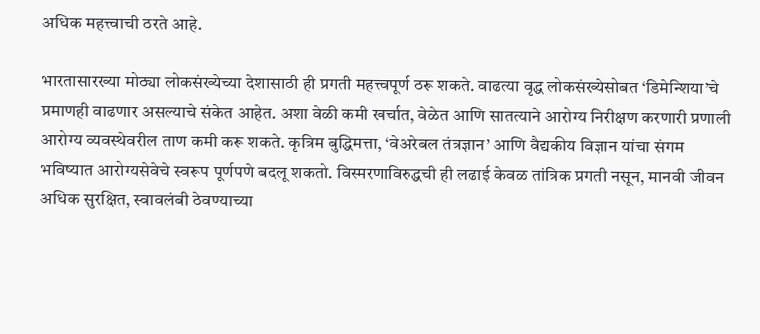अधिक महत्त्वाची ठरते आहे.

भारतासारख्या मोठ्या लोकसंख्येच्या देशासाठी ही प्रगती महत्त्वपूर्ण ठरू शकते. वाढत्या वृद्ध लोकसंख्येसोबत ‘डिमेन्शिया’चे प्रमाणही वाढणार असल्याचे संकेत आहेत. अशा वेळी कमी खर्चात, वेळेत आणि सातत्याने आरोग्य निरीक्षण करणारी प्रणाली आरोग्य व्यवस्थेवरील ताण कमी करू शकते. कृत्रिम बुद्धिमत्ता, ‘वेअरेबल तंत्रज्ञान’ आणि वैद्यकीय विज्ञान यांचा संगम भविष्यात आरोग्यसेवेचे स्वरूप पूर्णपणे बदलू शकतो. विस्मरणाविरुद्धची ही लढाई केवळ तांत्रिक प्रगती नसून, मानवी जीवन अधिक सुरक्षित, स्वावलंबी ठेवण्याच्या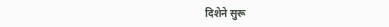दिशेने सुरू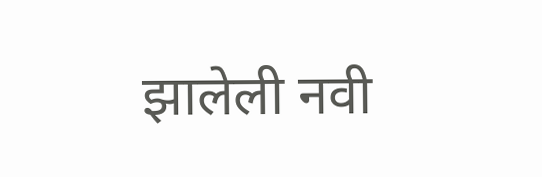झालेली नवी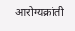आरोग्यक्रांती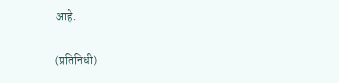आहे.

(प्रतिनिधी)